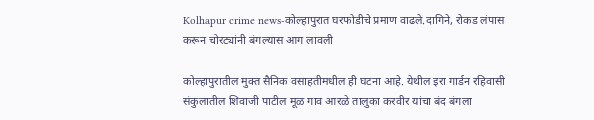Kolhapur crime news-कोल्हापुरात घरफोडीचे प्रमाण वाढले.दागिने, रोकड लंपास करून चोरट्यांनी बंगल्यास आग लावली

कोल्हापुरातील मुक्त सैनिक वसाहतीमधील ही घटना आहे. येथील इरा गार्डन रहिवासी संकुलातील शिवाजी पाटील मूळ गाव आरळे तालुका करवीर यांचा बंद बंगला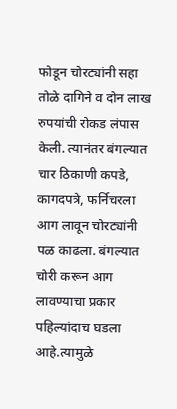फोडून चोरट्यांनी सहा तोळे दागिने व दोन लाख रुपयांची रोकड लंपास केली. त्यानंतर बंगल्यात चार ठिकाणी कपडे, कागदपत्रे, फर्निचरला आग लावून चोरट्यांनी पळ काढला. बंगल्यात चोरी करून आग लावण्याचा प्रकार पहिल्यांदाच घडला आहे.त्यामुळे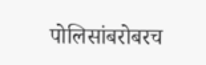पोलिसांबरोबरच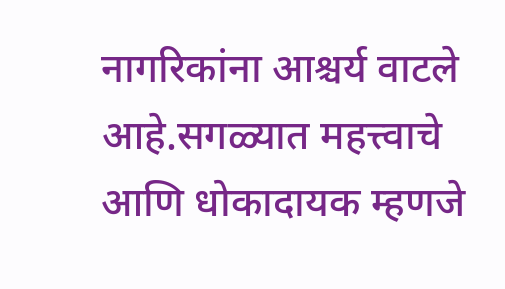नागरिकांना आश्चर्य वाटले आहे.सगळ्यात महत्त्वाचे आणि धोकादायक म्हणजे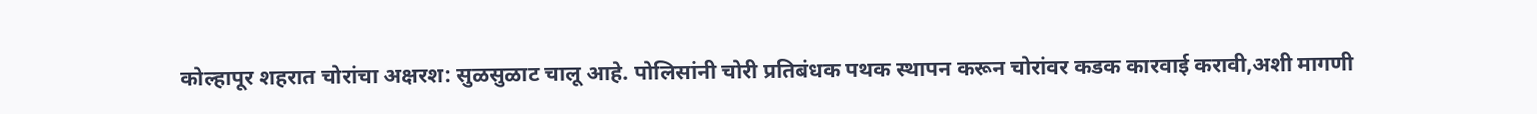कोल्हापूर शहरात चोरांचा अक्षरश: सुळसुळाट चालू आहे. पोलिसांनी चोरी प्रतिबंधक पथक स्थापन करून चोरांवर कडक कारवाई करावी,अशी मागणी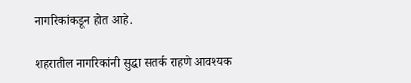नागरिकांकडून होत आहे.

शहरातील नागरिकांनी सुद्धा सतर्क राहणे आवश्यक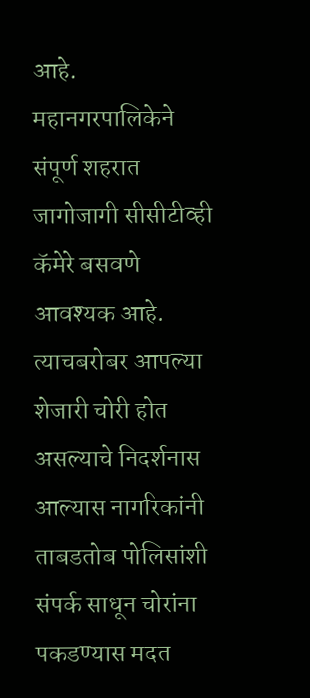आहे. महानगरपालिकेने संपूर्ण शहरात जागोजागी सीसीटीव्ही कॅमेरे बसवणे आवश्यक आहे. त्याचबरोबर आपल्या शेजारी चोरी होत असल्याचे निदर्शनास आल्यास नागरिकांनी ताबडतोब पोलिसांशी संपर्क साधून चोरांना पकडण्यास मदत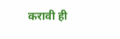करावी ही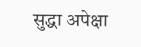सुद्धा अपेक्षा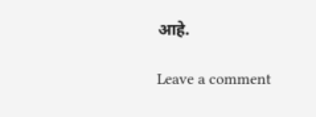आहे.

Leave a comment